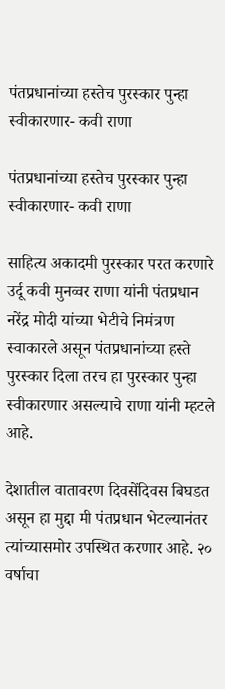पंतप्रधानांच्या हस्तेच पुरस्कार पुन्हा स्वीकारणार- कवी राणा

पंतप्रधानांच्या हस्तेच पुरस्कार पुन्हा स्वीकारणार- कवी राणा

साहित्य अकादमी पुरस्कार परत करणारे उर्दू कवी मुनव्वर राणा यांनी पंतप्रधान नरेंद्र मोदी यांच्या भेटीचे निमंत्रण स्वाकारले असून पंतप्रधानांच्या हस्ते पुरस्कार दिला तरच हा पुरस्कार पुन्हा स्वीकारणार असल्याचे राणा यांनी म्हटले आहे.

देशातील वातावरण दिवसेंदिवस बिघडत असून हा मुद्दा मी पंतप्रधान भेटल्यानंतर त्यांच्यासमोर उपस्थित करणार आहे. २० वर्षाचा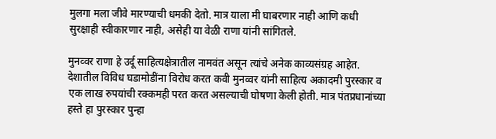मुलगा मला जीवे मारण्याची धमकी देतो. मात्र याला मी घाबरणार नाही आणि कधी सुरक्षाही स्वीकारणार नाही, असेही या वेळी राणा यांनी सांगितले.

मुनव्वर राणा हे उर्दू साहित्यक्षेत्रातील नामवंत असून त्यांचे अनेक काव्यसंग्रह आहेत. देशातील विविध घडामोडींना विरोध करत कवी मुनव्वर यांनी साहित्य अकादमी पुरस्कार व एक लाख रुपयांची रक्कमही परत करत असल्याची घोषणा केली होती. मात्र पंतप्रधानांच्या हस्ते हा पुरस्कार पुन्हा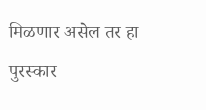मिळणार असेल तर हा पुरस्कार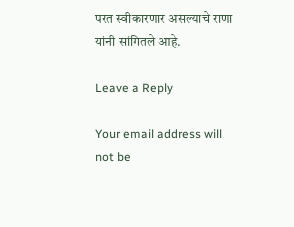परत स्वीकारणार असल्याचे राणा यांनी सांगितले आहे.

Leave a Reply

Your email address will not be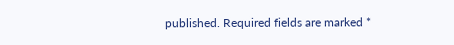published. Required fields are marked *